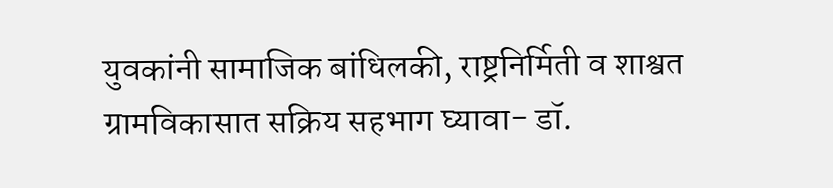युवकांनी सामाजिक बांधिलकी, राष्ट्रनिर्मिती व शाश्वत ग्रामविकासात सक्रिय सहभाग घ्यावा- डॉ.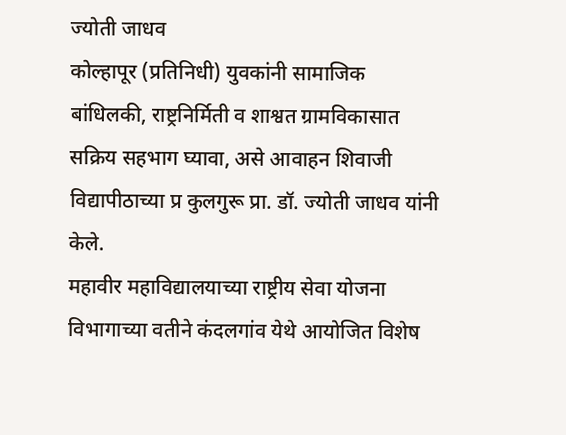ज्योती जाधव
कोल्हापूर (प्रतिनिधी) युवकांनी सामाजिक बांधिलकी, राष्ट्रनिर्मिती व शाश्वत ग्रामविकासात सक्रिय सहभाग घ्यावा, असे आवाहन शिवाजी विद्यापीठाच्या प्र कुलगुरू प्रा. डॉ. ज्योती जाधव यांनी केले.
महावीर महाविद्यालयाच्या राष्ट्रीय सेवा योजना विभागाच्या वतीने कंदलगांव येथे आयोजित विशेष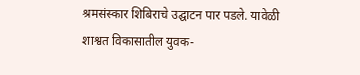श्रमसंस्कार शिबिराचे उद्घाटन पार पडले. यावेळी शाश्वत विकासातील युवक-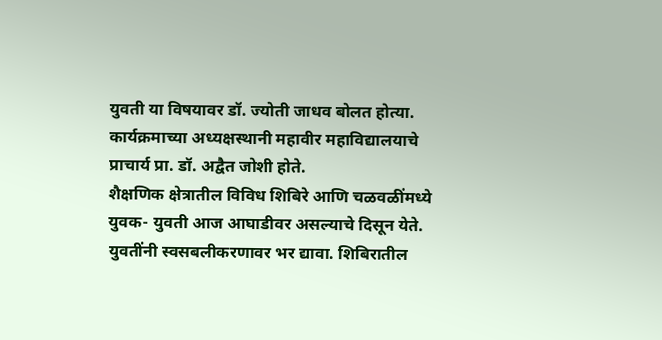युवती या विषयावर डॉ. ज्योती जाधव बोलत होत्या. कार्यक्रमाच्या अध्यक्षस्थानी महावीर महाविद्यालयाचे प्राचार्य प्रा. डॉ. अद्वैत जोशी होते.
शैक्षणिक क्षेत्रातील विविध शिबिरे आणि चळवळींमध्ये युवक- युवती आज आघाडीवर असल्याचे दिसून येते. युवतींनी स्वसबलीकरणावर भर द्यावा. शिबिरातील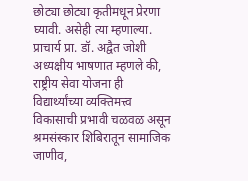छोट्या छोट्या कृतीमधून प्रेरणा घ्यावी. असेही त्या म्हणाल्या.
प्राचार्य प्रा. डॉ. अद्वैत जोशी अध्यक्षीय भाषणात म्हणले की, राष्ट्रीय सेवा योजना ही विद्यार्थ्यांच्या व्यक्तिमत्त्व विकासाची प्रभावी चळवळ असून श्रमसंस्कार शिबिरातून सामाजिक जाणीव,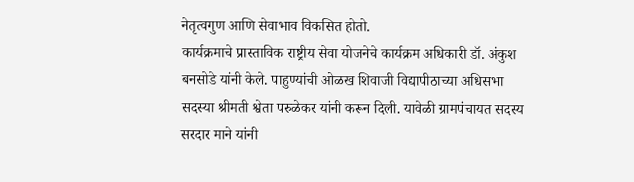नेतृत्वगुण आणि सेवाभाव विकसित होतो.
कार्यक्रमाचे प्रास्ताविक राष्ट्रीय सेवा योजनेचे कार्यक्रम अधिकारी डॉ. अंकुश बनसोडे यांनी केले. पाहुण्यांची ओळख शिवाजी विद्यापीठाच्या अधिसभा सदस्या श्रीमती श्वेता परुळेकर यांनी करून दिली. यावेळी ग्रामपंचायत सदस्य सरदार माने यांनी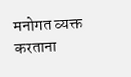मनोगत व्यक्त करताना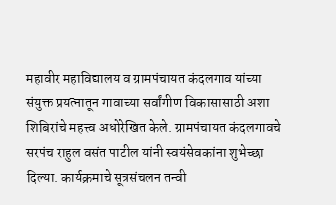महावीर महाविद्यालय व ग्रामपंचायत कंदलगाव यांच्या संयुक्त प्रयत्नातून गावाच्या सर्वांगीण विकासासाठी अशा शिबिरांचे महत्त्व अधोरेखित केले. ग्रामपंचायत कंदलगावचे सरपंच राहुल वसंत पाटील यांनी स्वयंसेवकांना शुभेच्छा दिल्या. कार्यक्रमाचे सूत्रसंचलन तन्वी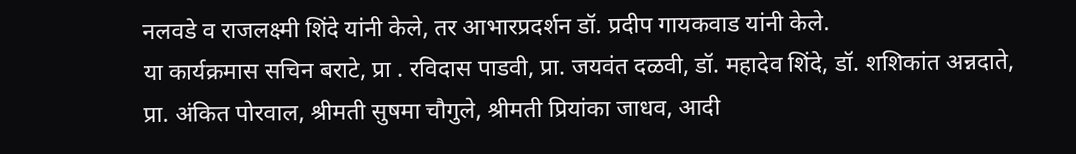नलवडे व राजलक्ष्मी शिंदे यांनी केले, तर आभारप्रदर्शन डॉ. प्रदीप गायकवाड यांनी केले.
या कार्यक्रमास सचिन बराटे, प्रा . रविदास पाडवी, प्रा. जयवंत दळवी, डॉ. महादेव शिंदे, डॉ. शशिकांत अन्नदाते, प्रा. अंकित पोरवाल, श्रीमती सुषमा चौगुले, श्रीमती प्रियांका जाधव, आदी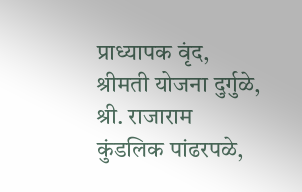प्राध्यापक वृंद, श्रीमती योजना दुर्गुळे, श्री. राजाराम कुंडलिक पांढरपळे,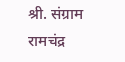श्री. संग्राम रामचंद्र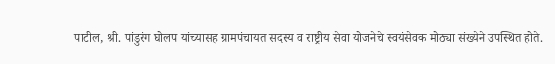पाटील, श्री. पांडुरंग घोलप यांच्यासह ग्रामपंचायत सदस्य व राष्ट्रीय सेवा योजनेचे स्वयंसेवक मोठ्या संख्येने उपस्थित होते.